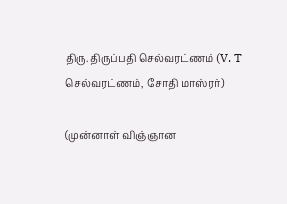திரு. திருப்பதி செல்வரட்ணம் (V. T செல்வரட்ணம், சோதி மாஸ்ரர்)

(முன்னாள் விஞ்ஞான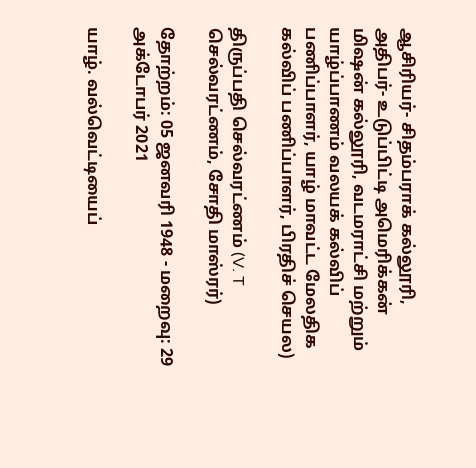ஆசிரியர்- சிதம்பராக் கல்லூரி, அதிபர்- உடுப்பிட்டி அமெரிக்கன் மிஷன் கல்லூரி, வடமராட்சி மற்றும் யாழ்ப்பாணம் வலயக் கல்விப் பணிப்பாளர், யாழ் மாவட்ட மேலதிக கல்விப் பணிப்பாளர், பிரதிச் செயல)

திருப்பதி செல்வரட்ணம் (V. T செல்வரட்ணம், சோதி மாஸ்ரர்)

தோற்றம்: 05 ஜனவரி 1948 - மறைவு: 29 அக்டோபர் 2021

யாழ். வல்வெட்டியைப்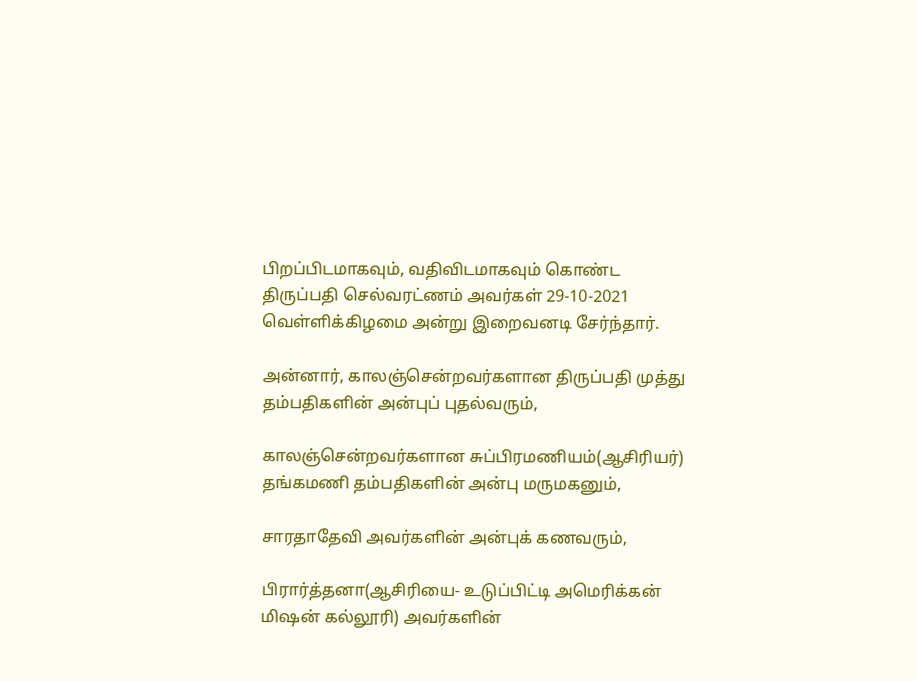பிறப்பிடமாகவும், வதிவிடமாகவும் கொண்ட திருப்பதி செல்வரட்ணம் அவர்கள் 29-10-2021 வெள்ளிக்கிழமை அன்று இறைவனடி சேர்ந்தார்.

அன்னார், காலஞ்சென்றவர்களான திருப்பதி முத்து தம்பதிகளின் அன்புப் புதல்வரும்,

காலஞ்சென்றவர்களான சுப்பிரமணியம்(ஆசிரியர்) தங்கமணி தம்பதிகளின் அன்பு மருமகனும்,

சாரதாதேவி அவர்களின் அன்புக் கணவரும்,

பிரார்த்தனா(ஆசிரியை- உடுப்பிட்டி அமெரிக்கன் மிஷன் கல்லூரி) அவர்களின்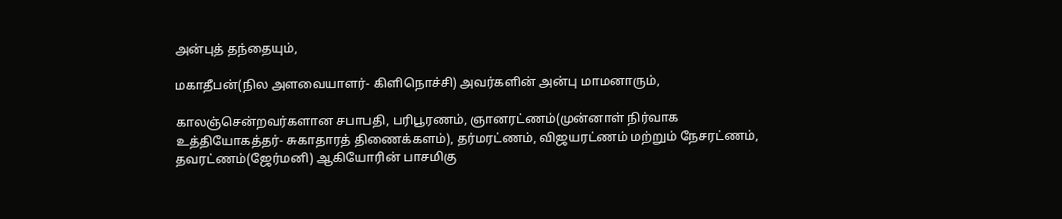அன்புத் தந்தையும்,

மகாதீபன்(நில அளவையாளர்- கிளிநொச்சி) அவர்களின் அன்பு மாமனாரும்,

காலஞ்சென்றவர்களான சபாபதி, பரிபூரணம், ஞானரட்ணம்(முன்னாள் நிர்வாக உத்தியோகத்தர்- சுகாதாரத் திணைக்களம்), தர்மரட்ணம், விஜயரட்ணம் மற்றும் நேசரட்ணம், தவரட்ணம்(ஜேர்மனி) ஆகியோரின் பாசமிகு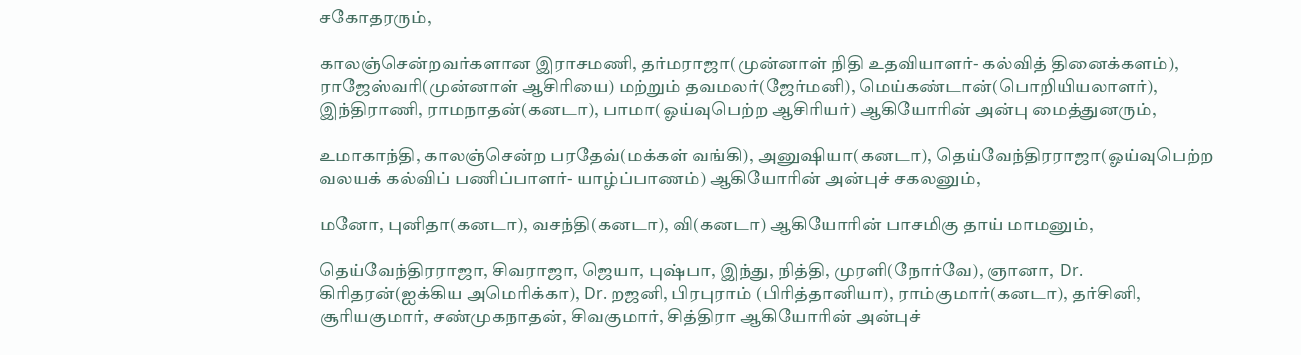சகோதரரும்,

காலஞ்சென்றவர்களான இராசமணி, தர்மராஜா(முன்னாள் நிதி உதவியாளர்- கல்வித் தினைக்களம்), ராஜேஸ்வரி(முன்னாள் ஆசிரியை) மற்றும் தவமலர்(ஜேர்மனி), மெய்கண்டான்(பொறியியலாளர்), இந்திராணி, ராமநாதன்(கனடா), பாமா(ஓய்வுபெற்ற ஆசிரியர்) ஆகியோரின் அன்பு மைத்துனரும்,

உமாகாந்தி, காலஞ்சென்ற பரதேவ்(மக்கள் வங்கி), அனுஷியா(கனடா), தெய்வேந்திரராஜா(ஓய்வுபெற்ற வலயக் கல்விப் பணிப்பாளர்- யாழ்ப்பாணம்) ஆகியோரின் அன்புச் சகலனும்,

மனோ, புனிதா(கனடா), வசந்தி(கனடா), வி(கனடா) ஆகியோரின் பாசமிகு தாய் மாமனும்,

தெய்வேந்திரராஜா, சிவராஜா, ஜெயா, புஷ்பா, இந்து, நித்தி, முரளி(நோர்வே), ஞானா,  Dr. கிரிதரன்(ஐக்கிய அமெரிக்கா), Dr. றஜனி, பிரபுராம் (பிரித்தானியா), ராம்குமார்(கனடா), தர்சினி, சூரியகுமார், சண்முகநாதன், சிவகுமார், சித்திரா ஆகியோரின் அன்புச்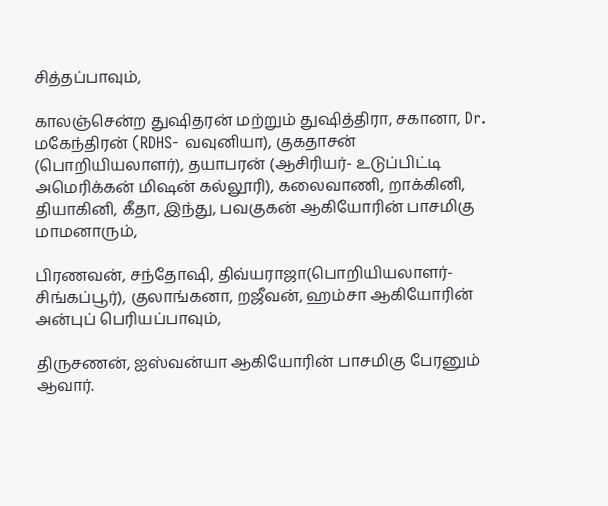சித்தப்பாவும்,

காலஞ்சென்ற துஷிதரன் மற்றும் துஷித்திரா, சகானா, Dr. மகேந்திரன் (RDHS- வவுனியா), குகதாசன் (பொறியியலாளர்), தயாபரன் (ஆசிரியர்- உடுப்பிட்டி அமெரிக்கன் மிஷன் கல்லூரி), கலைவாணி, றாக்கினி, தியாகினி, கீதா, இந்து, பவகுகன் ஆகியோரின் பாசமிகு மாமனாரும்,

பிரணவன், சந்தோஷி, திவ்யராஜா(பொறியியலாளர்- சிங்கப்பூர்), குலாங்கனா, றஜீவன், ஹம்சா ஆகியோரின் அன்புப் பெரியப்பாவும்,

திருசணன், ஐஸ்வன்யா ஆகியோரின் பாசமிகு பேரனும் ஆவார்.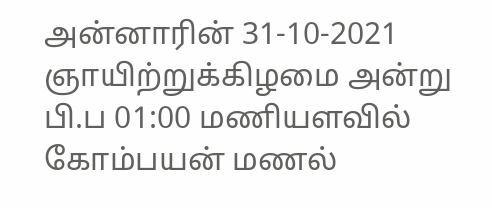அன்னாரின் 31-10-2021 ஞாயிற்றுக்கிழமை அன்று பி.ப 01:00 மணியளவில் கோம்பயன் மணல்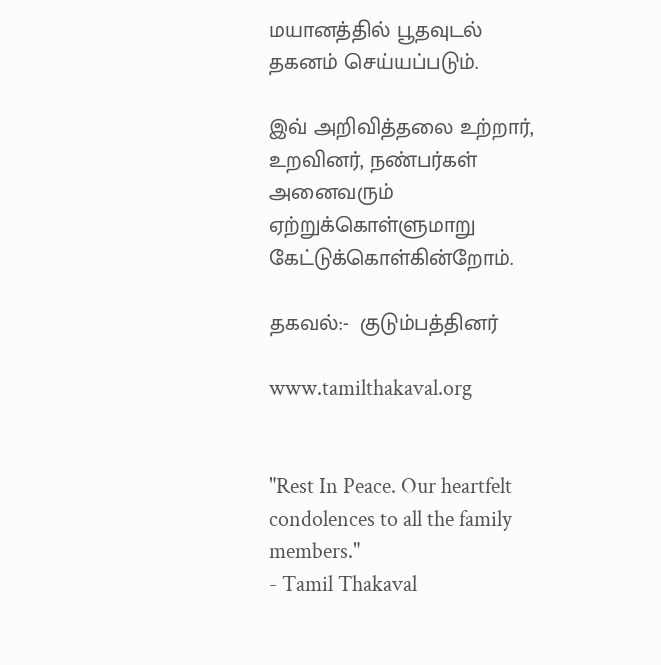மயானத்தில் பூதவுடல் தகனம் செய்யப்படும்.

இவ் அறிவித்தலை உற்றார், உறவினர், நண்பர்கள் அனைவரும் ஏற்றுக்கொள்ளுமாறு கேட்டுக்கொள்கின்றோம்.

தகவல்:-  குடும்பத்தினர்

www.tamilthakaval.org


"Rest In Peace. Our heartfelt condolences to all the family members."
- Tamil Thakaval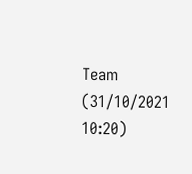Team (31/10/2021 10:20)